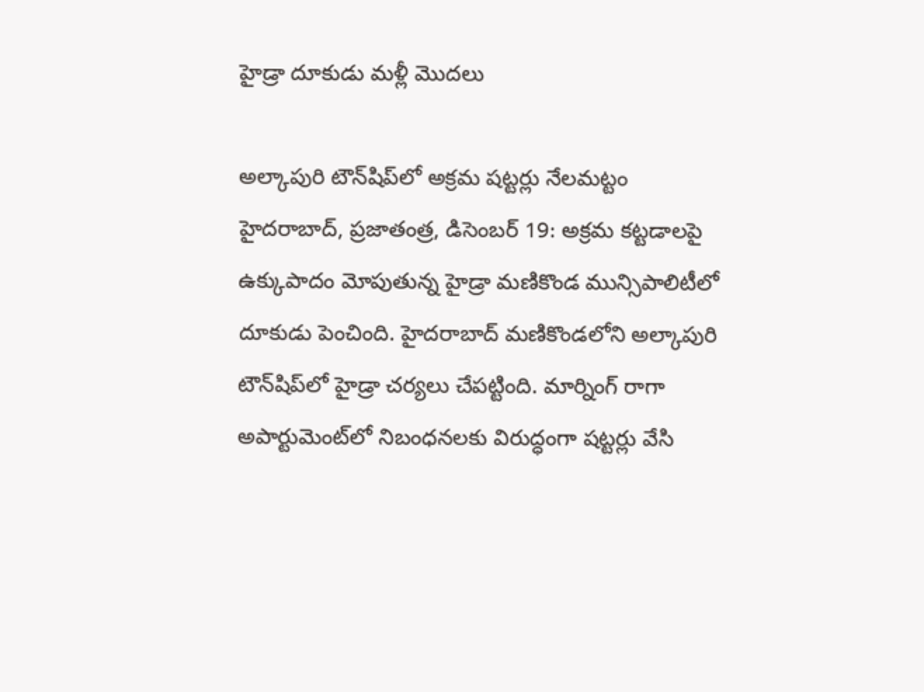హైడ్రా దూకుడు మళ్లీ మొదలు

అల్కాపురి టౌన్‌షిప్‌లో అక్రమ షట్టర్లు నేలమట్టం
హైదరాబాద్‌, ప్రజాతంత్ర, డిసెంబర్‌ 19: అక్రమ కట్టడాలపై ఉక్కుపాదం మోపుతున్న హైడ్రా మణికొండ మున్సిపాలిటీలో దూకుడు పెంచింది. హైదరాబాద్‌ మణికొండలోని అల్కాపురి టౌన్‌షిప్‌లో హైడ్రా చర్యలు చేపట్టింది. మార్నింగ్‌ రాగా అపార్టుమెంట్‌లో నిబంధనలకు విరుద్ధంగా షట్టర్లు వేసి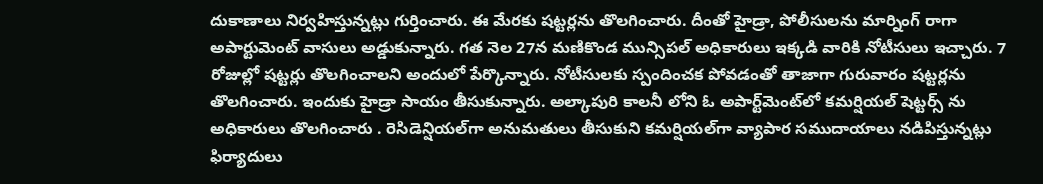దుకాణాలు నిర్వహిస్తున్నట్లు గుర్తించారు. ఈ మేరకు షట్టర్లను తొలగించారు. దీంతో హైడ్రా, పోలీసులను మార్నింగ్‌ రాగా అపార్టుమెంట్‌ వాసులు అడ్డుకున్నారు. గత నెల 27న మణికొండ మున్సిపల్‌ అధికారులు ఇక్కడి వారికి నోటీసులు ఇచ్చారు. 7 రోజుల్లో షట్టర్లు తొలగించాలని అందులో పేర్కొన్నారు. నోటీసులకు స్పందించక పోవడంతో తాజాగా గురువారం షట్టర్లను తొలగించారు. ఇందుకు హైడ్రా సాయం తీసుకున్నారు. అల్కాపురి కాలనీ లోని ఓ అపార్ట్‌మెంట్‌లో కమర్షియల్‌ షెట్టర్స్‌ ను అధికారులు తొలగించారు . రెసిడెన్షియల్‌గా అనుమతులు తీసుకుని కమర్షియల్‌గా వ్యాపార సముదాయాలు నడిపిస్తున్నట్లు ఫిర్యాదులు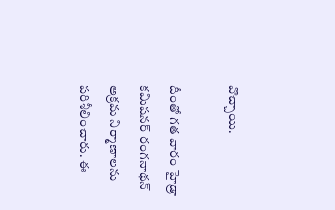వొచ్చాయి.

దీంతో గత వారం హైడ్రా కమిషనర్‌ రంగనాథన్‌ అక్రమ నిర్మాణాలను పరిశీలించారు. ఈ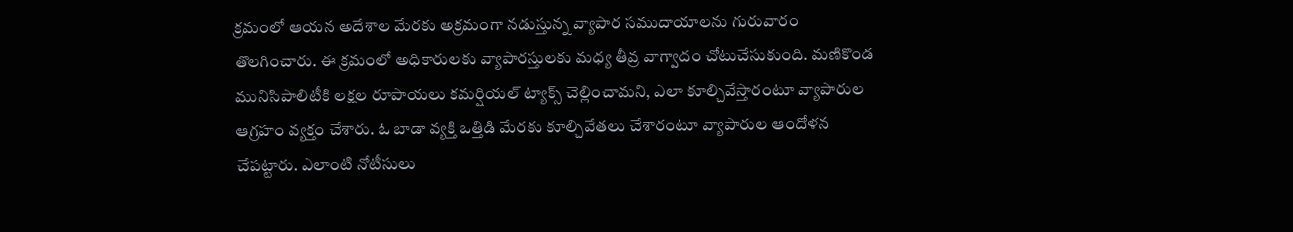క్రమంలో ఆయన అదేశాల మేరకు అక్రమంగా నడుస్తున్న వ్యాపార సముదాయాలను గురువారం తొలగించారు. ఈ క్రమంలో అధికారులకు వ్యాపారస్తులకు మధ్య తీవ్ర వాగ్వాదం చోటుచేసుకుంది. మణికొండ మునిసిపాలిటీకి లక్షల రూపాయలు కమర్షియల్‌ ట్యాక్స్‌ చెల్లించామని, ఎలా కూల్చివేస్తారంటూ వ్యాపారుల ఆగ్రహం వ్యక్తం చేశారు. ఓ బాడా వ్యక్తి ఒత్తిడి మేరకు కూల్చివేతలు చేశారంటూ వ్యాపారుల ఆందోళన చేపట్టారు. ఎలాంటి నోటీసులు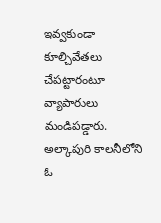ఇవ్వకుండా కూల్చివేతలు చేపట్టారంటూ వ్యాపారులు మండిపడ్డారు. అల్కాపురి కాలనీలోని ఓ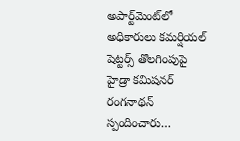అపార్ట్‌మెంట్‌లో అధికారులు కమర్షియల్‌ షెట్టర్స్‌ తొలగింపుపై హైడ్రా కమిషనర్‌ రంగనాథన్‌ స్పందించారు…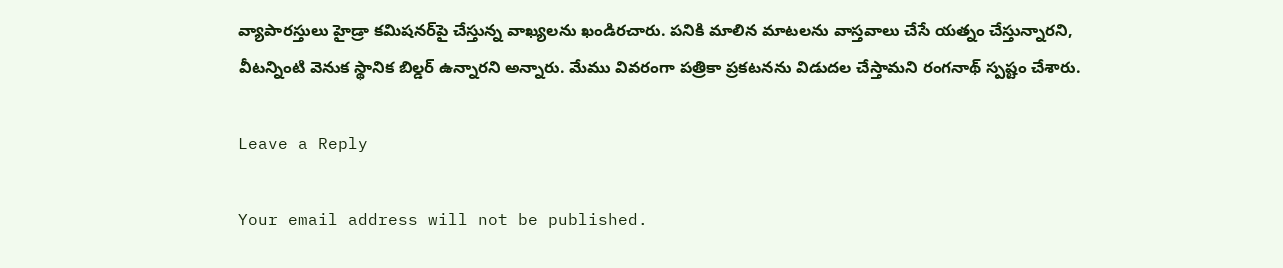వ్యాపారస్తులు హైడ్రా కమిషనర్‌పై చేస్తున్న వాఖ్యలను ఖండిరచారు. పనికి మాలిన మాటలను వాస్తవాలు చేసే యత్నం చేస్తున్నారని, వీటన్నింటి వెనుక స్థానిక బిల్డర్‌ ఉన్నారని అన్నారు. మేము వివరంగా పత్రికా ప్రకటనను విడుదల చేస్తామని రంగనాథ్‌ స్పష్టం చేశారు.

Leave a Reply

Your email address will not be published.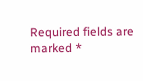Required fields are marked *